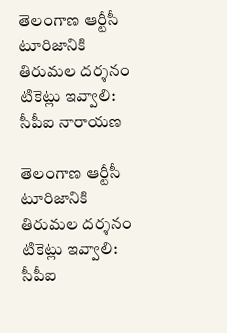తెలంగాణ ఆర్టీసీ టూరిజానికి తిరుమల దర్శనం టికెట్లు ఇవ్వాలి: సీపీఐ నారాయణ

తెలంగాణ ఆర్టీసీ టూరిజానికి తిరుమల దర్శనం టికెట్లు ఇవ్వాలి: సీపీఐ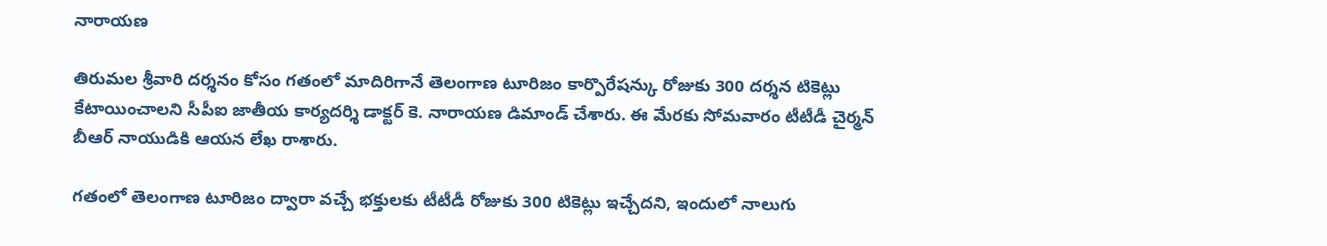నారాయణ

తిరుమల శ్రీవారి దర్శనం కోసం గతంలో మాదిరిగానే తెలంగాణ టూరిజం కార్పొరేషన్కు రోజుకు 300 దర్శన టికెట్లు కేటాయించాలని సీపీఐ జాతీయ కార్యదర్శి డాక్టర్ కె. నారాయణ డిమాండ్ చేశారు. ఈ మేరకు సోమవారం టీటీడీ చైర్మన్ బీఆర్ నాయుడికి ఆయన లేఖ రాశారు.

గతంలో తెలంగాణ టూరిజం ద్వారా వచ్చే భక్తులకు టీటీడీ రోజుకు 300 టికెట్లు ఇచ్చేదని, ఇందులో నాలుగు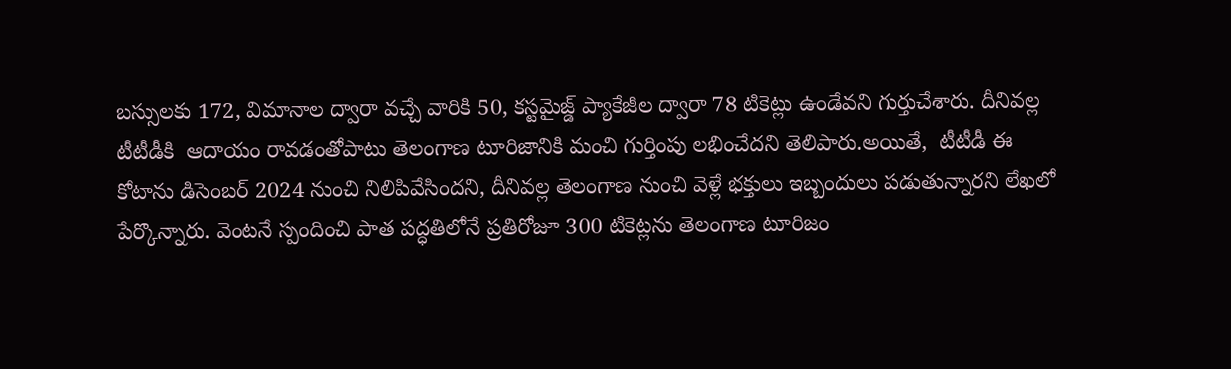బస్సులకు 172, విమానాల ద్వారా వచ్చే వారికి 50, కస్టమైజ్డ్ ప్యాకేజీల ద్వారా 78 టికెట్లు ఉండేవని గుర్తుచేశారు. దీనివల్ల టీటీడీకి  ఆదాయం రావడంతోపాటు తెలంగాణ టూరిజానికి మంచి గుర్తింపు లభించేదని తెలిపారు.అయితే,  టీటీడీ ఈ కోటాను డిసెంబర్ 2024 నుంచి నిలిపివేసిందని, దీనివల్ల తెలంగాణ నుంచి వెళ్లే భక్తులు ఇబ్బందులు పడుతున్నారని లేఖలో పేర్కొన్నారు. వెంటనే స్పందించి పాత పద్ధతిలోనే ప్రతిరోజూ 300 టికెట్లను తెలంగాణ టూరిజం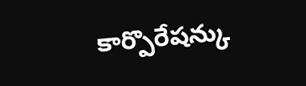కార్పొరేషన్కు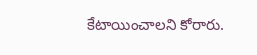కేటాయించాలని కోరారు.